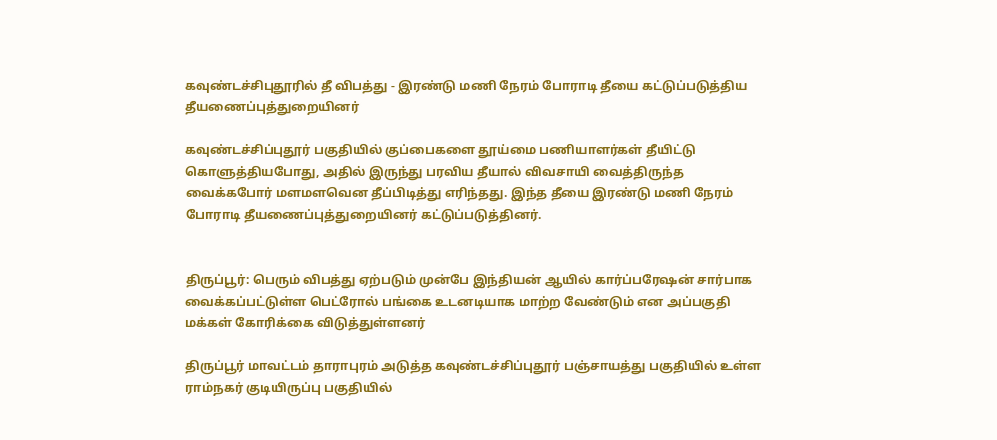கவுண்டச்சிபுதூரில் தீ விபத்து - இரண்டு மணி நேரம் போராடி தீயை கட்டுப்படுத்திய தீயணைப்புத்துறையினர்

கவுண்டச்சிப்புதூர் பகுதியில் குப்பைகளை தூய்மை பணியாளர்கள் தீயிட்டு கொளுத்தியபோது, அதில் இருந்து பரவிய தீயால் விவசாயி வைத்திருந்த வைக்கபோர் மளமளவென தீப்பிடித்து எரிந்தது. இந்த தீயை இரண்டு மணி நேரம் போராடி தீயணைப்புத்துறையினர் கட்டுப்படுத்தினர்.


திருப்பூர்: பெரும் விபத்து ஏற்படும் முன்பே இந்தியன் ஆயில் கார்ப்பரேஷன் சார்பாக வைக்கப்பட்டுள்ள பெட்ரோல் பங்கை உடனடியாக மாற்ற வேண்டும் என அப்பகுதி மக்கள் கோரிக்கை விடுத்துள்ளனர்

திருப்பூர் மாவட்டம் தாராபுரம் அடுத்த கவுண்டச்சிப்புதூர் பஞ்சாயத்து பகுதியில் உள்ள ராம்நகர் குடியிருப்பு பகுதியில்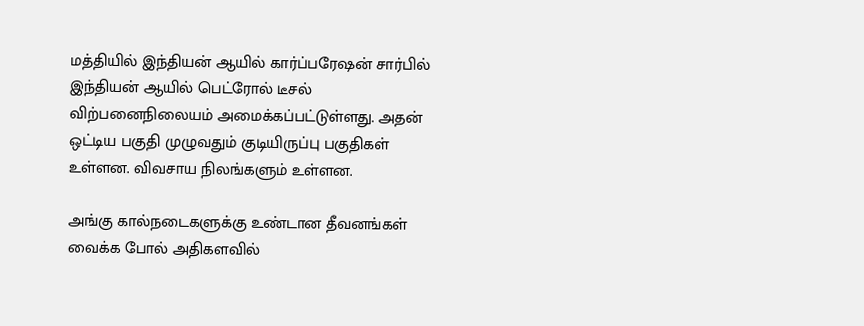மத்தியில் இந்தியன் ஆயில் கார்ப்பரேஷன் சார்பில் இந்தியன் ஆயில் பெட்ரோல் டீசல் விற்பனைநிலையம் அமைக்கப்பட்டுள்ளது. அதன் ஒட்டிய பகுதி முழுவதும் குடியிருப்பு பகுதிகள் உள்ளன. விவசாய நிலங்களும் உள்ளன.

அங்கு கால்நடைகளுக்கு உண்டான தீவனங்கள் வைக்க போல் அதிகளவில்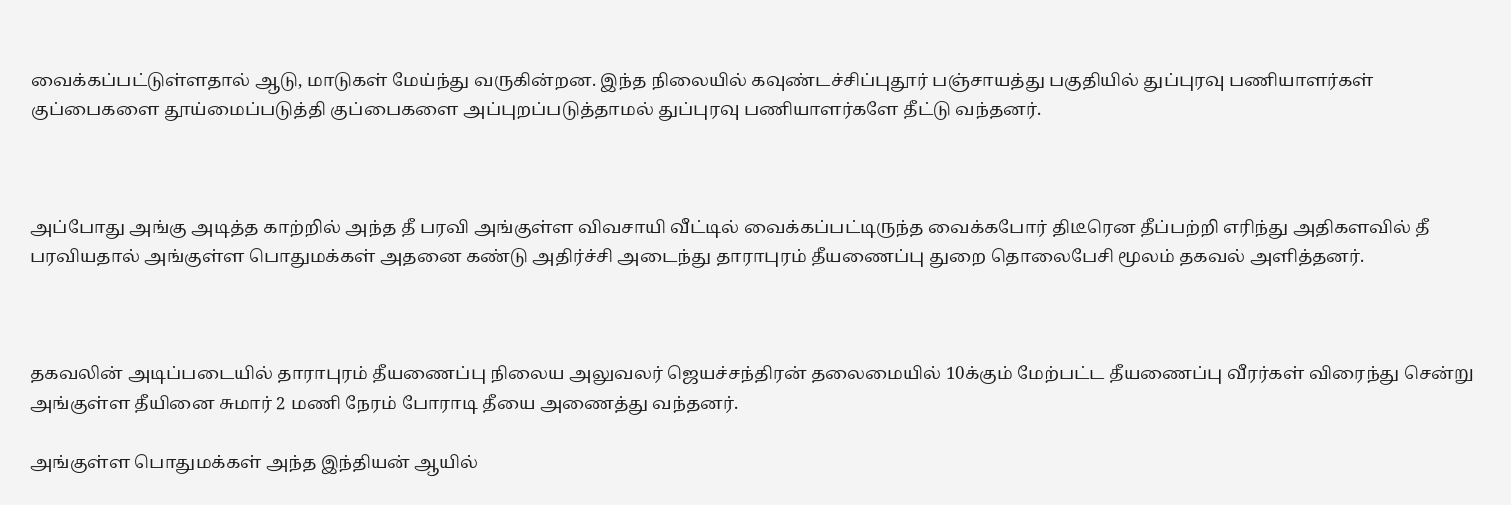வைக்கப்பட்டுள்ளதால் ஆடு, மாடுகள் மேய்ந்து வருகின்றன. இந்த நிலையில் கவுண்டச்சிப்புதூர் பஞ்சாயத்து பகுதியில் துப்புரவு பணியாளர்கள் குப்பைகளை தூய்மைப்படுத்தி குப்பைகளை அப்புறப்படுத்தாமல் துப்புரவு பணியாளர்களே தீட்டு வந்தனர்.



அப்போது அங்கு அடித்த காற்றில் அந்த தீ பரவி அங்குள்ள விவசாயி வீட்டில் வைக்கப்பட்டிருந்த வைக்கபோர் திடீரென தீப்பற்றி எரிந்து அதிகளவில் தீ பரவியதால் அங்குள்ள பொதுமக்கள் அதனை கண்டு அதிர்ச்சி அடைந்து தாராபுரம் தீயணைப்பு துறை தொலைபேசி மூலம் தகவல் அளித்தனர்.



தகவலின் அடிப்படையில் தாராபுரம் தீயணைப்பு நிலைய அலுவலர் ஜெயச்சந்திரன் தலைமையில் 10க்கும் மேற்பட்ட தீயணைப்பு வீரர்கள் விரைந்து சென்று அங்குள்ள தீயினை சுமார் 2 மணி நேரம் போராடி தீயை அணைத்து வந்தனர்.

அங்குள்ள பொதுமக்கள் அந்த இந்தியன் ஆயில்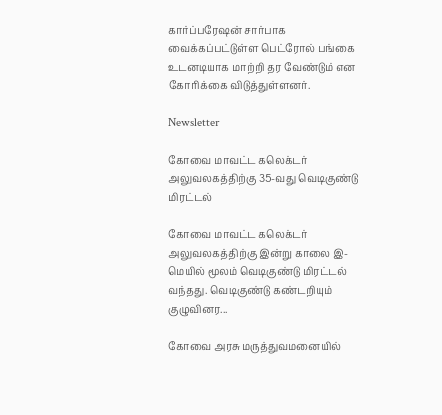கார்ப்பரேஷன் சார்பாக வைக்கப்பட்டுள்ள பெட்ரோல் பங்கை உடனடியாக மாற்றி தர வேண்டும் என கோரிக்கை விடுத்துள்ளனர்.

Newsletter

கோவை மாவட்ட கலெக்டர் அலுவலகத்திற்கு 35-வது வெடிகுண்டு மிரட்டல்

கோவை மாவட்ட கலெக்டர் அலுவலகத்திற்கு இன்று காலை இ-மெயில் மூலம் வெடிகுண்டு மிரட்டல் வந்தது. வெடிகுண்டு கண்டறியும் குழுவினர...

கோவை அரசு மருத்துவமனையில்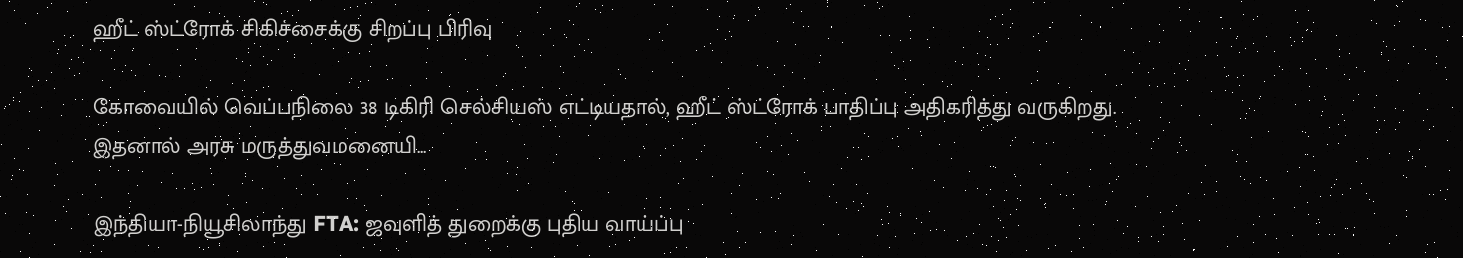ஹீட் ஸ்ட்ரோக் சிகிச்சைக்கு சிறப்பு பிரிவு

கோவையில் வெப்பநிலை 38 டிகிரி செல்சியஸ் எட்டியதால், ஹீட் ஸ்ட்ரோக் பாதிப்பு அதிகரித்து வருகிறது. இதனால் அரசு மருத்துவமனையி...

இந்தியா-நியூசிலாந்து FTA: ஜவுளித் துறைக்கு புதிய வாய்ப்பு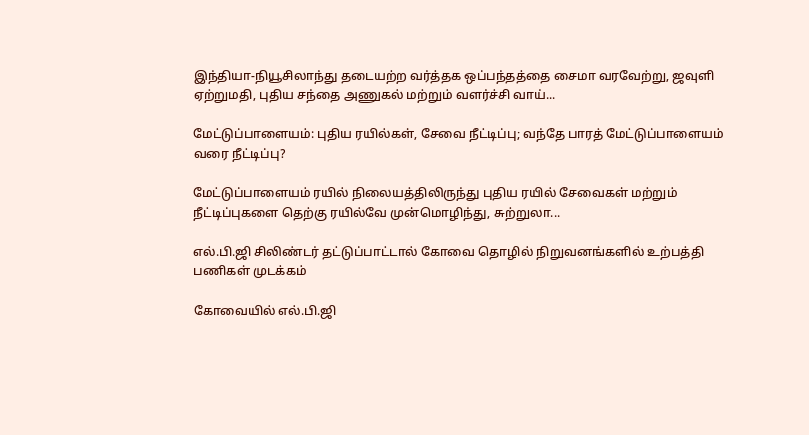இந்தியா-நியூசிலாந்து தடையற்ற வர்த்தக ஒப்பந்தத்தை சைமா வரவேற்று, ஜவுளி ஏற்றுமதி, புதிய சந்தை அணுகல் மற்றும் வளர்ச்சி வாய்...

மேட்டுப்பாளையம்: புதிய ரயில்கள், சேவை நீட்டிப்பு; வந்தே பாரத் மேட்டுப்பாளையம் வரை நீட்டிப்பு?

மேட்டுப்பாளையம் ரயில் நிலையத்திலிருந்து புதிய ரயில் சேவைகள் மற்றும் நீட்டிப்புகளை தெற்கு ரயில்வே முன்மொழிந்து, சுற்றுலா...

எல்.பி.ஜி சிலிண்டர் தட்டுப்பாட்டால் கோவை தொழில் நிறுவனங்களில் உற்பத்தி பணிகள் முடக்கம்

கோவையில் எல்.பி.ஜி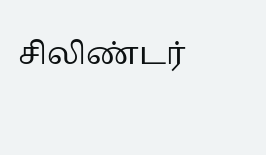சிலிண்டர்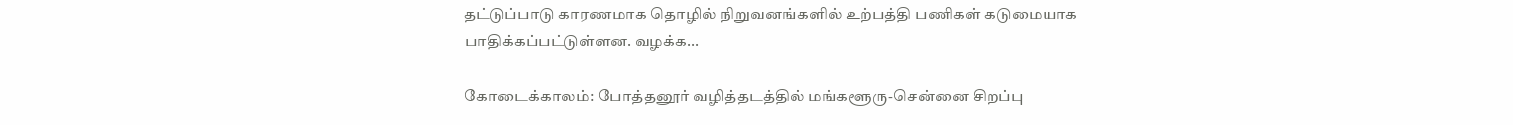தட்டுப்பாடு காரணமாக தொழில் நிறுவனங்களில் உற்பத்தி பணிகள் கடுமையாக பாதிக்கப்பட்டுள்ளன. வழக்க...

கோடைக்காலம்: போத்தனூர் வழித்தடத்தில் மங்களூரு-சென்னை சிறப்பு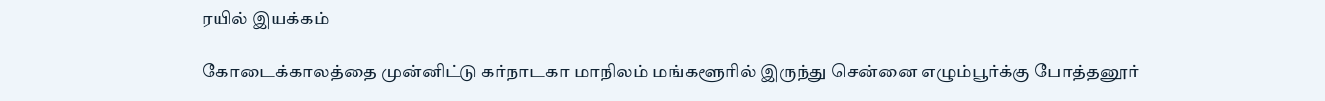ரயில் இயக்கம்

கோடைக்காலத்தை முன்னிட்டு கர்நாடகா மாநிலம் மங்களூரில் இருந்து சென்னை எழும்பூர்க்கு போத்தனூர்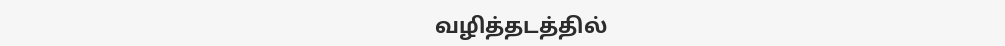வழித்தடத்தில்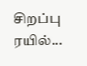சிறப்பு ரயில்...